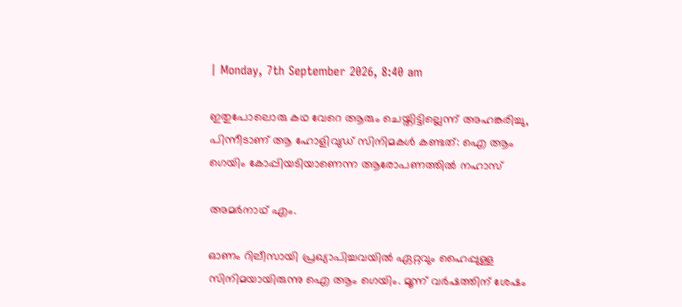| Monday, 7th September 2026, 8:40 am

ഇതുപോലൊരു കഥ വേറെ ആരും ചെയ്തിട്ടില്ലെന്ന് അഹങ്കരിച്ചു, പിന്നീടാണ് ആ ഹോളിവുഡ് സിനിമകള്‍ കണ്ടത്: ഐ ആം ഗെയിം കോപ്പിയടിയാണെന്ന ആരോപണത്തില്‍ നഹാസ്

അമര്‍നാഥ് എം.

ഓണം റിലീസായി പ്രഖ്യാപിച്ചവയില്‍ ഏറ്റവും ഹൈപ്പുള്ള സിനിമയായിരുന്നു ഐ ആം ഗെയിം. മൂന്ന് വര്‍ഷത്തിന് ശേഷം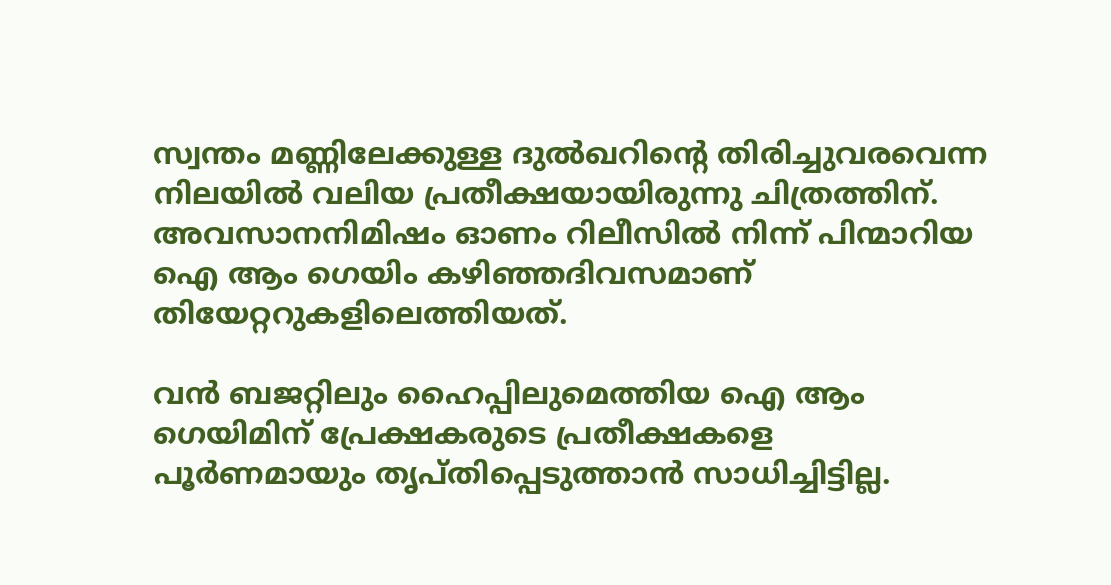സ്വന്തം മണ്ണിലേക്കുള്ള ദുല്‍ഖറിന്റെ തിരിച്ചുവരവെന്ന നിലയില്‍ വലിയ പ്രതീക്ഷയായിരുന്നു ചിത്രത്തിന്. അവസാനനിമിഷം ഓണം റിലീസില്‍ നിന്ന് പിന്മാറിയ ഐ ആം ഗെയിം കഴിഞ്ഞദിവസമാണ് തിയേറ്ററുകളിലെത്തിയത്.

വന്‍ ബജറ്റിലും ഹൈപ്പിലുമെത്തിയ ഐ ആം ഗെയിമിന് പ്രേക്ഷകരുടെ പ്രതീക്ഷകളെ പൂര്‍ണമായും തൃപ്തിപ്പെടുത്താന്‍ സാധിച്ചിട്ടില്ല.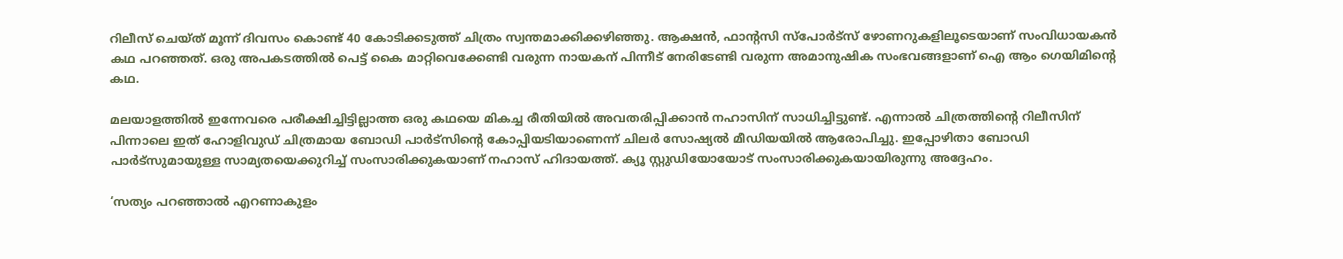റിലീസ് ചെയ്ത് മൂന്ന് ദിവസം കൊണ്ട് 40 കോടിക്കടുത്ത് ചിത്രം സ്വന്തമാക്കിക്കഴിഞ്ഞു. ആക്ഷന്‍, ഫാന്റസി സ്‌പോര്‍ട്‌സ് ഴോണറുകളിലൂടെയാണ് സംവിധായകന്‍ കഥ പറഞ്ഞത്. ഒരു അപകടത്തില്‍ പെട്ട് കൈ മാറ്റിവെക്കേണ്ടി വരുന്ന നായകന് പിന്നീട് നേരിടേണ്ടി വരുന്ന അമാനുഷിക സംഭവങ്ങളാണ് ഐ ആം ഗെയിമിന്റെ കഥ.

മലയാളത്തില്‍ ഇന്നേവരെ പരീക്ഷിച്ചിട്ടില്ലാത്ത ഒരു കഥയെ മികച്ച രീതിയില്‍ അവതരിപ്പിക്കാന്‍ നഹാസിന് സാധിച്ചിട്ടുണ്ട്. എന്നാല്‍ ചിത്രത്തിന്റെ റിലീസിന് പിന്നാലെ ഇത് ഹോളിവുഡ് ചിത്രമായ ബോഡി പാര്‍ട്‌സിന്റെ കോപ്പിയടിയാണെന്ന് ചിലര്‍ സോഷ്യല്‍ മീഡിയയില്‍ ആരോപിച്ചു. ഇപ്പോഴിതാ ബോഡി പാര്‍ട്‌സുമായുള്ള സാമ്യതയെക്കുറിച്ച് സംസാരിക്കുകയാണ് നഹാസ് ഹിദായത്ത്. ക്യൂ സ്റ്റുഡിയോയോട് സംസാരിക്കുകയായിരുന്നു അദ്ദേഹം.

‘സത്യം പറഞ്ഞാല്‍ എറണാകുളം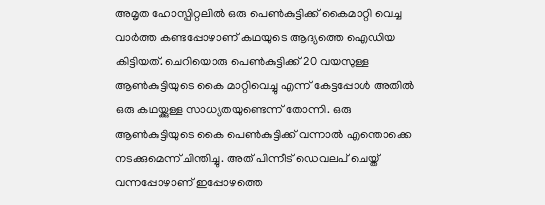അമൃത ഹോസ്പിറ്റലില്‍ ഒരു പെണ്‍കുട്ടിക്ക് കൈമാറ്റി വെച്ച വാര്‍ത്ത കണ്ടപ്പോഴാണ് കഥയുടെ ആദ്യത്തെ ഐഡിയ കിട്ടിയത്. ചെറിയൊരു പെണ്‍കുട്ടിക്ക് 20 വയസുള്ള ആണ്‍കുട്ടിയുടെ കൈ മാറ്റിവെച്ചു എന്ന് കേട്ടപ്പോള്‍ അതില്‍ ഒരു കഥയ്ക്കുള്ള സാധ്യതയുണ്ടെന്ന് തോന്നി. ഒരു ആണ്‍കുട്ടിയുടെ കൈ പെണ്‍കുട്ടിക്ക് വന്നാല്‍ എന്തൊക്കെ നടക്കുമെന്ന് ചിന്തിച്ചു. അത് പിന്നീട് ഡെവലപ് ചെയ്ത് വന്നപ്പോഴാണ് ഇപ്പോഴത്തെ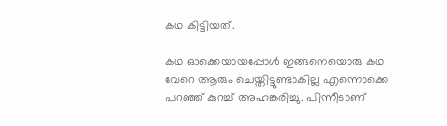കഥ കിട്ടിയത്.

കഥ ഓക്കെയായപ്പോള്‍ ഇങ്ങനെയൊരു കഥ വേറെ ആരും ചെയ്തിട്ടുണ്ടാകില്ല എന്നൊക്കെ പറഞ്ഞ് കുറച്ച് അഹങ്കരിച്ചു. പിന്നീടാണ്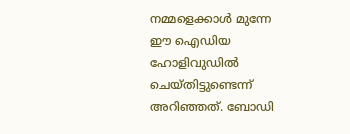നമ്മളെക്കാള്‍ മുന്നേ ഈ ഐഡിയ ഹോളിവുഡില്‍ ചെയ്തിട്ടുണ്ടെന്ന് അറിഞ്ഞത്. ബോഡി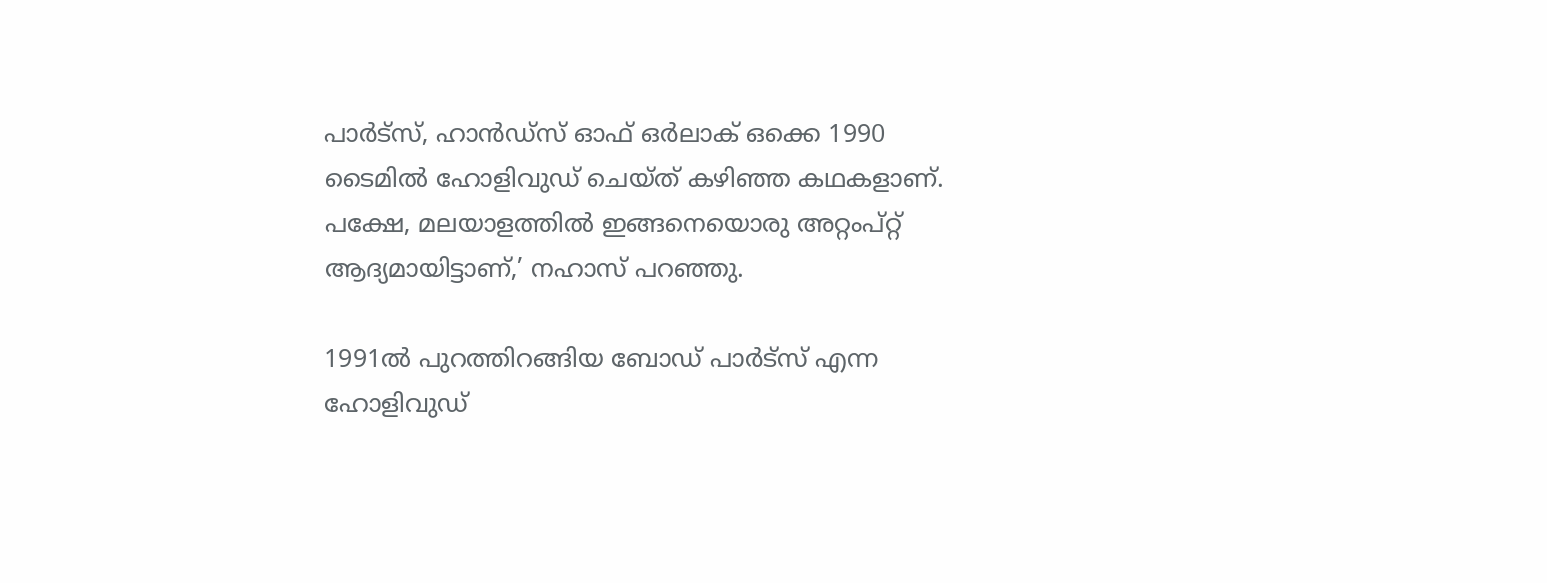പാര്‍ട്‌സ്, ഹാന്‍ഡ്‌സ് ഓഫ് ഒര്‍ലാക് ഒക്കെ 1990 ടൈമില്‍ ഹോളിവുഡ് ചെയ്ത് കഴിഞ്ഞ കഥകളാണ്. പക്ഷേ, മലയാളത്തില്‍ ഇങ്ങനെയൊരു അറ്റംപ്റ്റ് ആദ്യമായിട്ടാണ്,’ നഹാസ് പറഞ്ഞു.

1991ല്‍ പുറത്തിറങ്ങിയ ബോഡ് പാര്‍ട്‌സ് എന്ന ഹോളിവുഡ്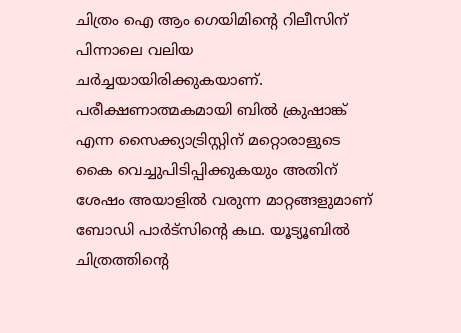ചിത്രം ഐ ആം ഗെയിമിന്റെ റിലീസിന് പിന്നാലെ വലിയ ചര്‍ച്ചയായിരിക്കുകയാണ്. പരീക്ഷണാത്മകമായി ബില്‍ ക്രുഷാങ്ക് എന്ന സൈക്ക്യാട്രിസ്റ്റിന് മറ്റൊരാളുടെ കൈ വെച്ചുപിടിപ്പിക്കുകയും അതിന് ശേഷം അയാളില്‍ വരുന്ന മാറ്റങ്ങളുമാണ് ബോഡി പാര്‍ട്‌സിന്റെ കഥ. യൂട്യൂബില്‍ ചിത്രത്തിന്റെ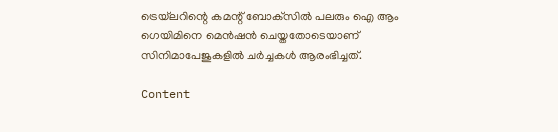ട്രെയ്‌ലറിന്റെ കമന്റ് ബോക്‌സില്‍ പലരും ഐ ആം ഗെയിമിനെ മെന്‍ഷന്‍ ചെയ്തതോടെയാണ് സിനിമാപേജുകളില്‍ ചര്‍ച്ചകള്‍ ആരംഭിച്ചത്.

Content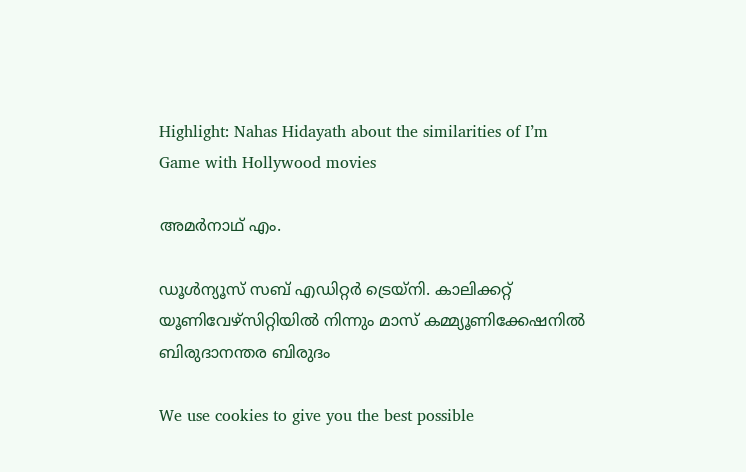Highlight: Nahas Hidayath about the similarities of I’m Game with Hollywood movies

അമര്‍നാഥ് എം.

ഡൂള്‍ന്യൂസ് സബ് എഡിറ്റര്‍ ട്രെയ്‌നി. കാലിക്കറ്റ് യൂണിവേഴ്‌സിറ്റിയില്‍ നിന്നും മാസ് കമ്മ്യൂണിക്കേഷനില്‍ ബിരുദാനന്തര ബിരുദം

We use cookies to give you the best possible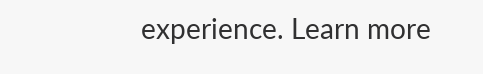experience. Learn more